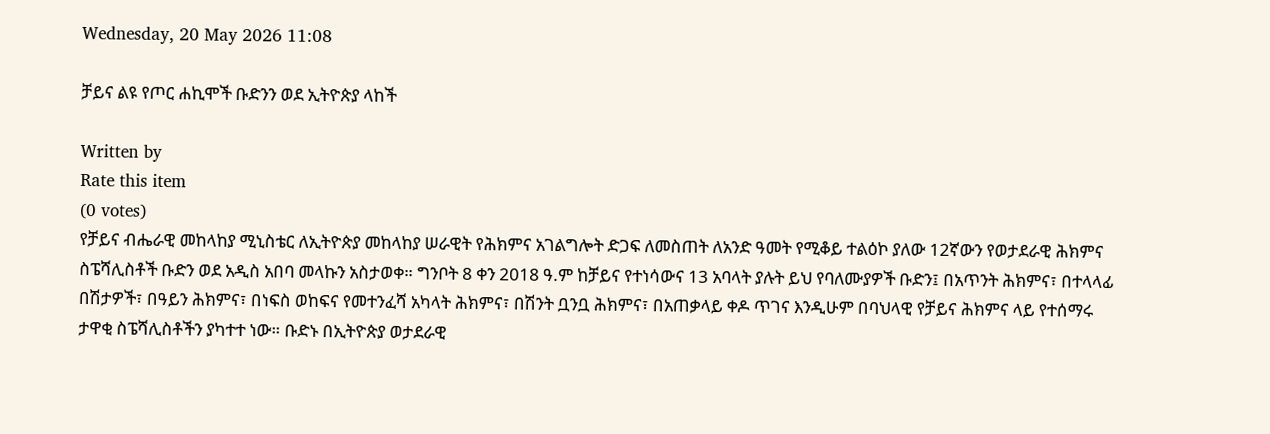Wednesday, 20 May 2026 11:08

ቻይና ልዩ የጦር ሐኪሞች ቡድንን ወደ ኢትዮጵያ ላከች

Written by
Rate this item
(0 votes)
የቻይና ብሔራዊ መከላከያ ሚኒስቴር ለኢትዮጵያ መከላከያ ሠራዊት የሕክምና አገልግሎት ድጋፍ ለመስጠት ለአንድ ዓመት የሚቆይ ተልዕኮ ያለው 12ኛውን የወታደራዊ ሕክምና ስፔሻሊስቶች ቡድን ወደ አዲስ አበባ መላኩን አስታወቀ። ግንቦት 8 ቀን 2018 ዓ.ም ከቻይና የተነሳውና 13 አባላት ያሉት ይህ የባለሙያዎች ቡድን፤ በአጥንት ሕክምና፣ በተላላፊ በሽታዎች፣ በዓይን ሕክምና፣ በነፍስ ወከፍና የመተንፈሻ አካላት ሕክምና፣ በሽንት ቧንቧ ሕክምና፣ በአጠቃላይ ቀዶ ጥገና እንዲሁም በባህላዊ የቻይና ሕክምና ላይ የተሰማሩ ታዋቂ ስፔሻሊስቶችን ያካተተ ነው። ቡድኑ በኢትዮጵያ ወታደራዊ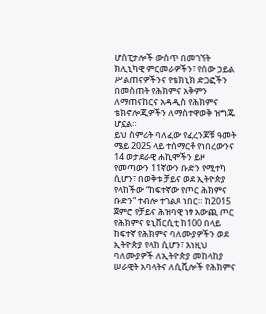ሆስፒታሎች ውስጥ በመገኘት ክሊኒካዊ ምርመራዎችን፣ የሰው ኃይል ሥልጠናዎችንና የቴክኒክ ድጋፎችን በመስጠት የሕክምና አቅምን ለማጠናከርና አዳዲስ የሕክምና ቴክኖሎጂዎችን ለማስተዋወቅ ዝግጁ ሆኗል።
ይህ ስምሪት ባለፈው የፈረንጆቹ ዓመት ሜይ 2025 ላይ ተሰማርቶ የነበረውንና 14 ወታደራዊ ሐኪሞችን ይዞ የመጣውን 11ኛውን ቡድን የሚተካ ሲሆን፣ በወቅቱ ቻይና ወደ ኢትዮጵያ የላከችው “ከፍተኛው የጦር ሕክምና ቡድን” ተብሎ ተገልጾ ነበር። ከ2015 ጀምሮ የቻይና ሕዝባዊ ነፃ አውጪ ጦር የሕክምና ዩኒቨርሲቲ ከ100 በላይ ከፍተኛ የሕክምና ባለሙያዎችን ወደ ኢትዮጵያ የላከ ሲሆን፣ እነዚህ ባለሙያዎች ለኢትዮጵያ መከላከያ ሠራዊት አባላትና ለሲቪሎች የሕክምና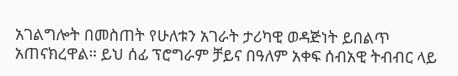አገልግሎት በመስጠት የሁለቱን አገራት ታሪካዊ ወዳጅነት ይበልጥ አጠናክረዋል። ይህ ሰፊ ፕሮግራም ቻይና በዓለም አቀፍ ሰብአዊ ትብብር ላይ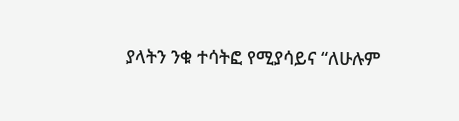ያላትን ንቁ ተሳትፎ የሚያሳይና “ለሁሉም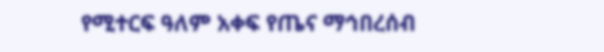የሚተርፍ ዓለም አቀፍ የጤና ማኅበረሰብ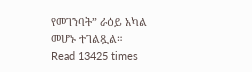የመገንባት” ራዕይ አካል መሆኑ ተገልጿል።
Read 13425 times